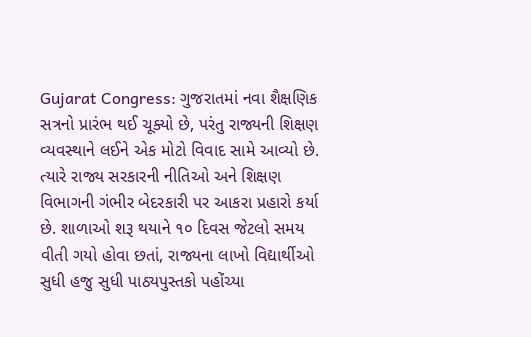Gujarat Congress: ગુજરાતમાં નવા શૈક્ષણિક સત્રનો પ્રારંભ થઈ ચૂક્યો છે, પરંતુ રાજ્યની શિક્ષણ વ્યવસ્થાને લઈને એક મોટો વિવાદ સામે આવ્યો છે. ત્યારે રાજ્ય સરકારની નીતિઓ અને શિક્ષણ વિભાગની ગંભીર બેદરકારી પર આકરા પ્રહારો કર્યા છે. શાળાઓ શરૂ થયાને ૧૦ દિવસ જેટલો સમય વીતી ગયો હોવા છતાં, રાજ્યના લાખો વિદ્યાર્થીઓ સુધી હજુ સુધી પાઠ્યપુસ્તકો પહોંચ્યા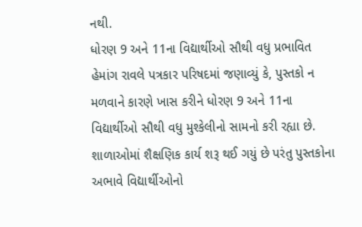નથી.
ધોરણ 9 અને 11ના વિદ્યાર્થીઓ સૌથી વધુ પ્રભાવિત
હેમાંગ રાવલે પત્રકાર પરિષદમાં જણાવ્યું કે, પુસ્તકો ન મળવાને કારણે ખાસ કરીને ધોરણ 9 અને 11ના વિદ્યાર્થીઓ સૌથી વધુ મુશ્કેલીનો સામનો કરી રહ્યા છે. શાળાઓમાં શૈક્ષણિક કાર્ય શરૂ થઈ ગયું છે પરંતુ પુસ્તકોના અભાવે વિદ્યાર્થીઓનો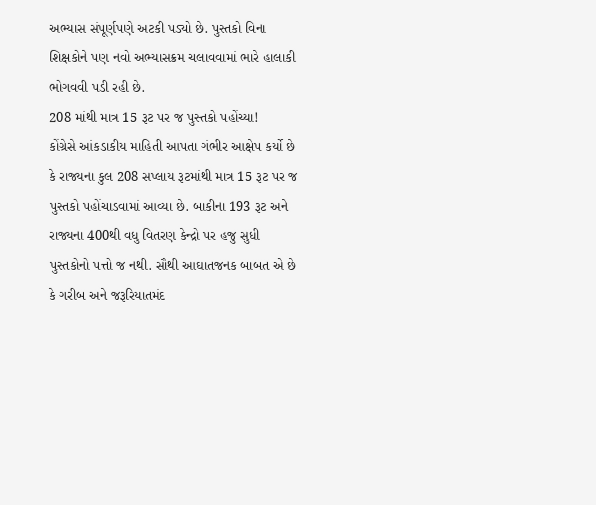અભ્યાસ સંપૂર્ણપણે અટકી પડ્યો છે. પુસ્તકો વિના શિક્ષકોને પણ નવો અભ્યાસક્રમ ચલાવવામાં ભારે હાલાકી ભોગવવી પડી રહી છે.
208 માંથી માત્ર 15 રૂટ પર જ પુસ્તકો પહોંચ્યા!
કોંગ્રેસે આંકડાકીય માહિતી આપતા ગંભીર આક્ષેપ કર્યો છે કે રાજ્યના કુલ 208 સપ્લાય રૂટમાંથી માત્ર 15 રૂટ પર જ પુસ્તકો પહોંચાડવામાં આવ્યા છે. બાકીના 193 રૂટ અને રાજ્યના 400થી વધુ વિતરણ કેન્દ્રો પર હજુ સુધી પુસ્તકોનો પત્તો જ નથી. સૌથી આઘાતજનક બાબત એ છે કે ગરીબ અને જરૂરિયાતમંદ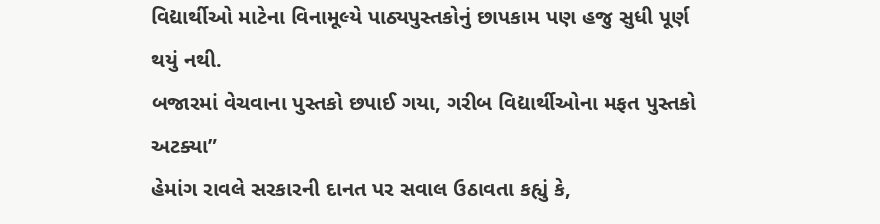વિદ્યાર્થીઓ માટેના વિનામૂલ્યે પાઠ્યપુસ્તકોનું છાપકામ પણ હજુ સુધી પૂર્ણ થયું નથી.
બજારમાં વેચવાના પુસ્તકો છપાઈ ગયા, ગરીબ વિદ્યાર્થીઓના મફત પુસ્તકો અટક્યા”
હેમાંગ રાવલે સરકારની દાનત પર સવાલ ઉઠાવતા કહ્યું કે,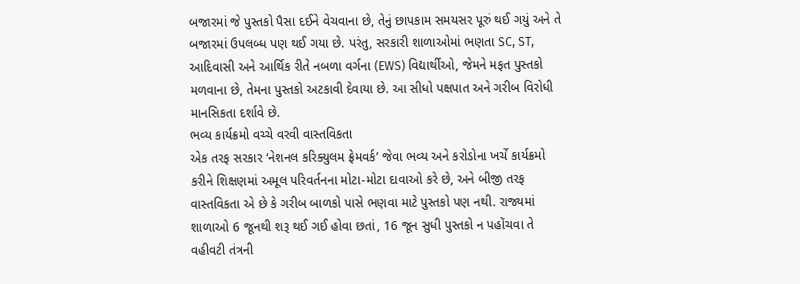બજારમાં જે પુસ્તકો પૈસા દઈને વેચવાના છે, તેનું છાપકામ સમયસર પૂરું થઈ ગયું અને તે બજારમાં ઉપલબ્ધ પણ થઈ ગયા છે. પરંતુ, સરકારી શાળાઓમાં ભણતા SC, ST, આદિવાસી અને આર્થિક રીતે નબળા વર્ગના (EWS) વિદ્યાર્થીઓ, જેમને મફત પુસ્તકો મળવાના છે, તેમના પુસ્તકો અટકાવી દેવાયા છે. આ સીધો પક્ષપાત અને ગરીબ વિરોધી માનસિકતા દર્શાવે છે.
ભવ્ય કાર્યક્રમો વચ્ચે વરવી વાસ્તવિકતા
એક તરફ સરકાર ‘નેશનલ કરિક્યુલમ ફ્રેમવર્ક’ જેવા ભવ્ય અને કરોડોના ખર્ચે કાર્યક્રમો કરીને શિક્ષણમાં અમૂલ પરિવર્તનના મોટા-મોટા દાવાઓ કરે છે, અને બીજી તરફ વાસ્તવિકતા એ છે કે ગરીબ બાળકો પાસે ભણવા માટે પુસ્તકો પણ નથી. રાજ્યમાં શાળાઓ 6 જૂનથી શરૂ થઈ ગઈ હોવા છતાં, 16 જૂન સુધી પુસ્તકો ન પહોંચવા તે વહીવટી તંત્રની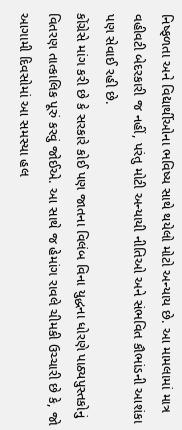નિષ્ફળતા અને વિદ્યાર્થીઓના ભવિષ્ય સાથે થયેલો મોટો અન્યાય છે. આ મામલામાં માત્ર વહીવટી બેદરકારી જ નહીં, પરંતુ મોટી અન્યાયી નીતિઓ અને સંભવિત કૌભાંડની આશંકા પણ સેવાઈ રહી છે.
કોંગ્રેસે માંગ કરી છે કે સરકારે કોઈ પણ જાતના વિલંબ વિના યુદ્ધના ધોરણે પાઠ્યપુસ્તકોનું વિતરણ તાત્કાલિક પૂરું કરવું જોઈએ. આ સાથે જ હેમાંગ રાવલે ચીમકી ઉચ્ચારી છે કે, જો આગામી દિવસોમાં આ સમસ્યા હલ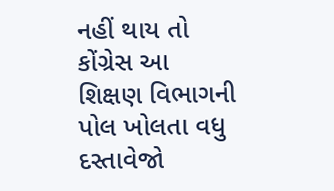નહીં થાય તો કોંગ્રેસ આ શિક્ષણ વિભાગની પોલ ખોલતા વધુ દસ્તાવેજો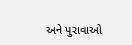અને પુરાવાઓ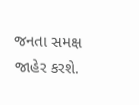જનતા સમક્ષ જાહેર કરશે.